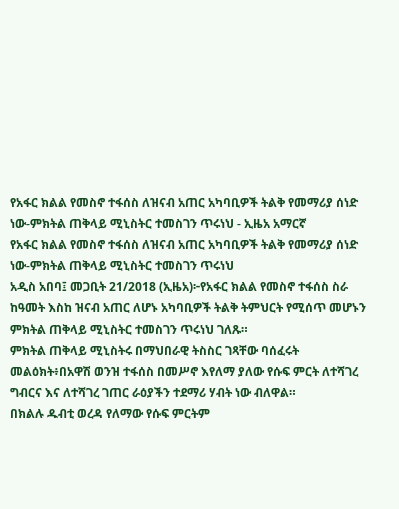የአፋር ክልል የመስኖ ተፋሰስ ለዝናብ አጠር አካባቢዎች ትልቅ የመማሪያ ሰነድ ነው-ምክትል ጠቅላይ ሚኒስትር ተመስገን ጥሩነህ - ኢዜአ አማርኛ
የአፋር ክልል የመስኖ ተፋሰስ ለዝናብ አጠር አካባቢዎች ትልቅ የመማሪያ ሰነድ ነው-ምክትል ጠቅላይ ሚኒስትር ተመስገን ጥሩነህ
አዲስ አበባ፤ መጋቢት 21/2018 (ኢዜአ)፦የአፋር ክልል የመስኖ ተፋሰስ ስራ ከዓመት እስከ ዝናብ አጠር ለሆኑ አካባቢዎች ትልቅ ትምህርት የሚሰጥ መሆኑን ምክትል ጠቅላይ ሚኒስትር ተመስገን ጥሩነህ ገለጹ።
ምክትል ጠቅላይ ሚኒስትሩ በማህበራዊ ትስስር ገጻቸው ባሰፈሩት መልዕክት፥በአዋሽ ወንዝ ተፋሰስ በመሥኖ እየለማ ያለው የሱፍ ምርት ለተሻገረ ግብርና እና ለተሻገረ ገጠር ራዕያችን ተደማሪ ሃብት ነው ብለዋል።
በክልሉ ዱብቲ ወረዳ የለማው የሱፍ ምርትም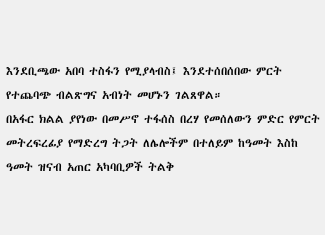እንደቢጫው አበባ ተስፋን የሚያላብስ፤ እንደተሰበሰበው ምርት የተጨባጭ ብልጽግና አብነት መሆኑን ገልጸዋል።
በአፋር ክልል ያየነው በመሥኖ ተፋሰስ በረሃ የመሰለውን ምድር የምርት መትረፍረፊያ የማድረግ ትጋት ለሌሎችም በተለይም ከዓመት እስከ ዓመት ዝናብ አጠር አካባቢዎች ትልቅ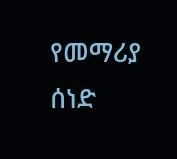የመማሪያ ሰነድ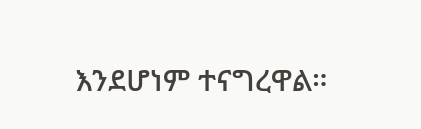እንደሆነም ተናግረዋል።